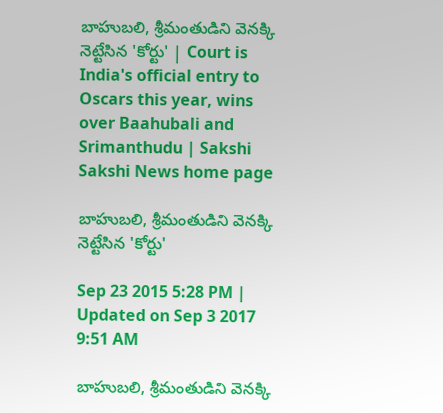బాహుబలి, శ్రీమంతుడిని వెనక్కి నెట్టేసిన 'కోర్టు' | Court is India's official entry to Oscars this year, wins over Baahubali and Srimanthudu | Sakshi
Sakshi News home page

బాహుబలి, శ్రీమంతుడిని వెనక్కి నెట్టేసిన 'కోర్టు'

Sep 23 2015 5:28 PM | Updated on Sep 3 2017 9:51 AM

బాహుబలి, శ్రీమంతుడిని వెనక్కి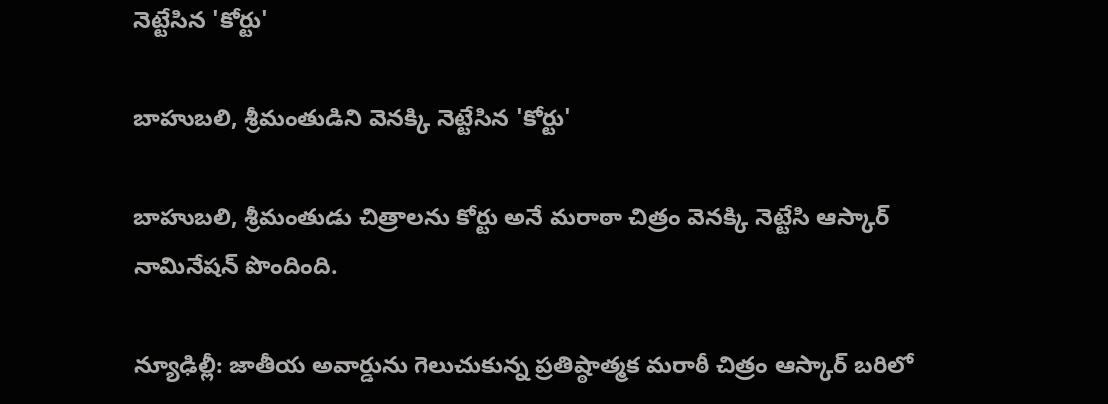నెట్టేసిన 'కోర్టు'

బాహుబలి, శ్రీమంతుడిని వెనక్కి నెట్టేసిన 'కోర్టు'

బాహుబలి, శ్రీమంతుడు చిత్రాలను కోర్టు అనే మరాఠా చిత్రం వెనక్కి నెట్టేసి ఆస్కార్ నామినేషన్ పొందింది.

న్యూఢిల్లీ: జాతీయ అవార్డును గెలుచుకున్న ప్రతిష్ఠాత్మక మరాఠీ చిత్రం ఆస్కార్ బరిలో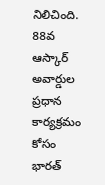నిలిచింది. 88వ ఆస్కార్ అవార్డుల ప్రధాన కార్యక్రమం కోసం భారత్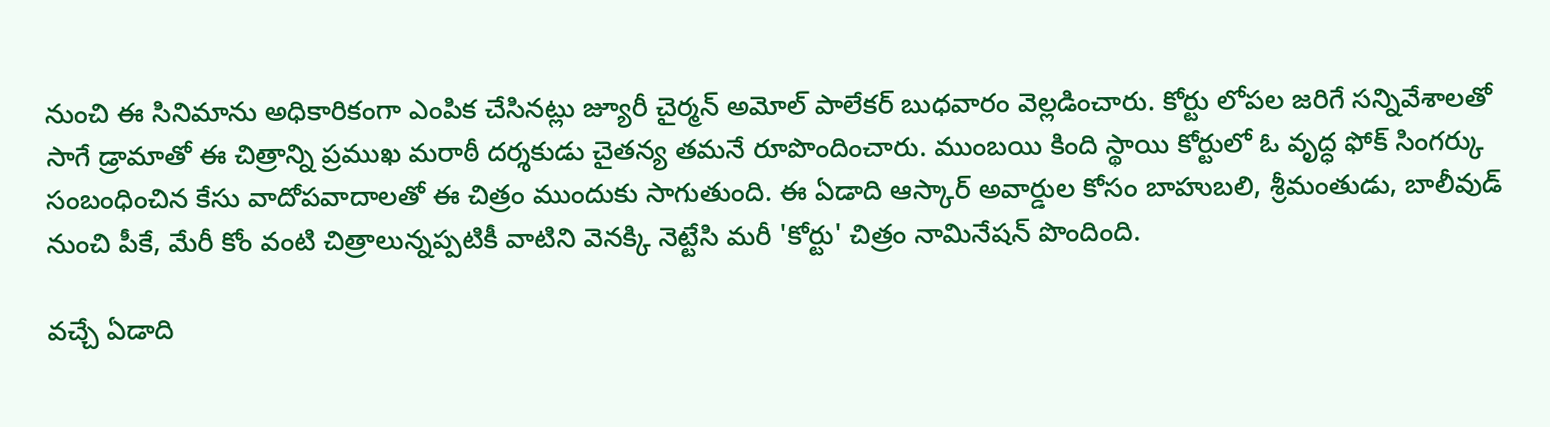నుంచి ఈ సినిమాను అధికారికంగా ఎంపిక చేసినట్లు జ్యూరీ చైర్మన్ అమోల్ పాలేకర్ బుధవారం వెల్లడించారు. కోర్టు లోపల జరిగే సన్నివేశాలతో సాగే డ్రామాతో ఈ చిత్రాన్ని ప్రముఖ మరాఠీ దర్శకుడు చైతన్య తమనే రూపొందించారు. ముంబయి కింది స్థాయి కోర్టులో ఓ వృద్ధ ఫోక్ సింగర్కు సంబంధించిన కేసు వాదోపవాదాలతో ఈ చిత్రం ముందుకు సాగుతుంది. ఈ ఏడాది ఆస్కార్ అవార్డుల కోసం బాహుబలి, శ్రీమంతుడు, బాలీవుడ్ నుంచి పీకే, మేరీ కోం వంటి చిత్రాలున్నప్పటికీ వాటిని వెనక్కి నెట్టేసి మరీ 'కోర్టు' చిత్రం నామినేషన్ పొందింది.

వచ్చే ఏడాది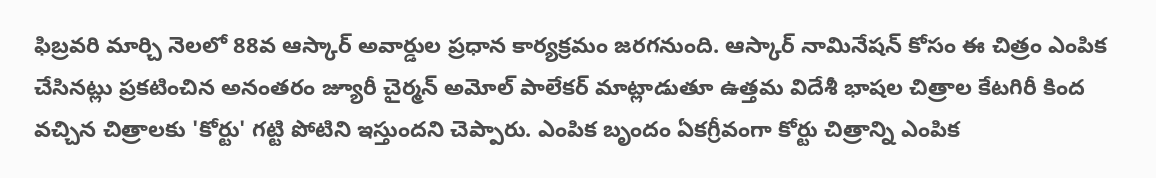ఫిబ్రవరి మార్చి నెలలో 88వ ఆస్కార్ అవార్డుల ప్రధాన కార్యక్రమం జరగనుంది. ఆస్కార్ నామినేషన్ కోసం ఈ చిత్రం ఎంపిక చేసినట్లు ప్రకటించిన అనంతరం జ్యూరీ చైర్మన్ అమోల్ పాలేకర్ మాట్లాడుతూ ఉత్తమ విదేశీ భాషల చిత్రాల కేటగిరీ కింద వచ్చిన చిత్రాలకు 'కోర్టు' గట్టి పోటిని ఇస్తుందని చెప్పారు. ఎంపిక బృందం ఏకగ్రీవంగా కోర్టు చిత్రాన్ని ఎంపిక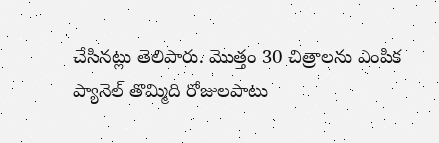చేసినట్లు తెలిపారు. మొత్తం 30 చిత్రాలను ఎంపిక ప్యానెల్ తొమ్మిది రోజులపాటు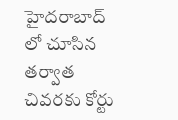హైదరాబాద్ లో చూసిన తర్వాత చివరకు కోర్టు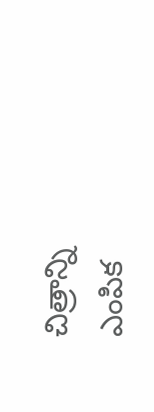చిత్రాన్ని ఎంపిక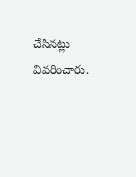చేసినట్లు వివరించారు.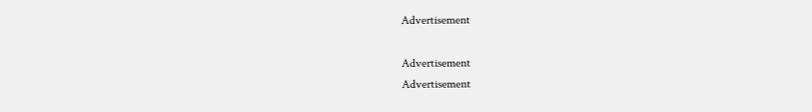Advertisement

Advertisement
Advertisement